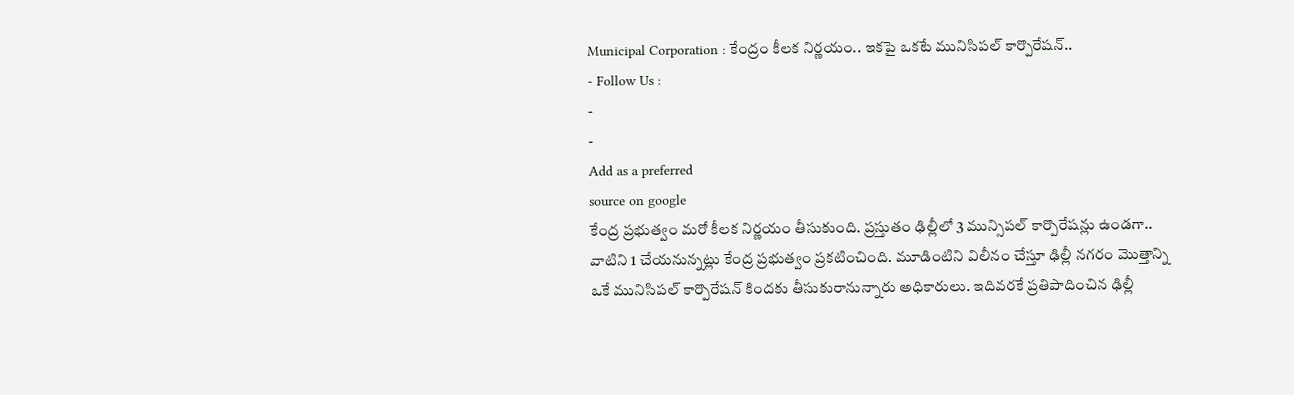Municipal Corporation : కేంద్రం కీలక నిర్ణయం.. ఇకపై ఒకటే మునిసిపల్ కార్పొరేషన్..
- Follow Us :
-
-
Add as a preferred
source on google
కేంద్ర ప్రభుత్వం మరో కీలక నిర్ణయం తీసుకుంది. ప్రస్తుతం ఢిల్లీలో 3 మున్సిపల్ కార్పొరేషన్లు ఉండగా.. వాటిని 1 చేయనున్నట్లు కేంద్ర ప్రభుత్వం ప్రకటించింది. మూడింటిని విలీనం చేస్తూ ఢిల్లీ నగరం మొత్తాన్ని ఒకే మునిసిపల్ కార్పొరేషన్ కిందకు తీసుకురానున్నారు అధికారులు. ఇదివరకే ప్రతిపాదించిన ఢిల్లీ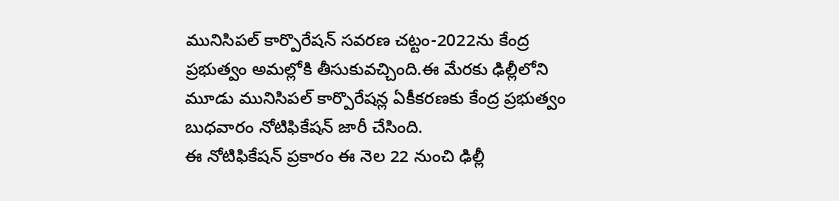మునిసిపల్ కార్పొరేషన్ సవరణ చట్టం-2022ను కేంద్ర ప్రభుత్వం అమల్లోకి తీసుకువచ్చింది.ఈ మేరకు ఢిల్లీలోని మూడు మునిసిపల్ కార్పొరేషన్ల ఏకీకరణకు కేంద్ర ప్రభుత్వం బుధవారం నోటిఫికేషన్ జారీ చేసింది.
ఈ నోటిఫికేషన్ ప్రకారం ఈ నెల 22 నుంచి ఢిల్లీ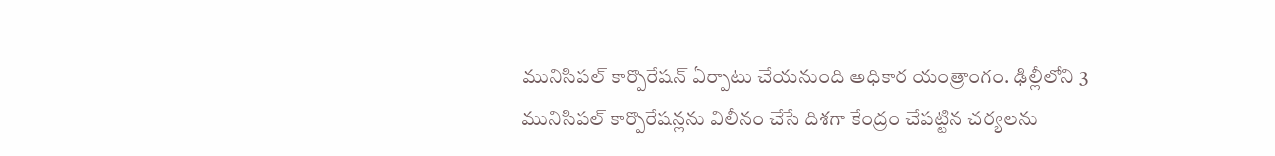మునిసిపల్ కార్పొరేషన్ ఏర్పాటు చేయనుంది అధికార యంత్రాంగం. ఢిల్లీలోని 3 మునిసిపల్ కార్పొరేషన్లను విలీనం చేసే దిశగా కేంద్రం చేపట్టిన చర్యలను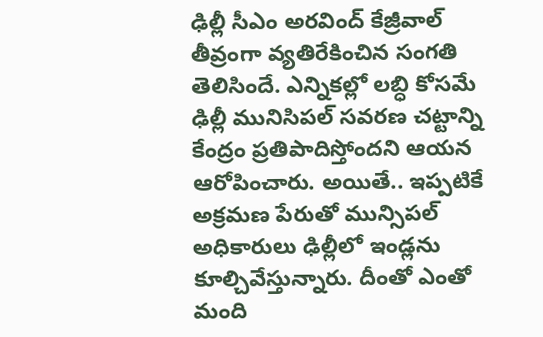ఢిల్లీ సీఎం అరవింద్ కేజ్రీవాల్ తీవ్రంగా వ్యతిరేకించిన సంగతి తెలిసిందే. ఎన్నికల్లో లబ్ధి కోసమే ఢిల్లీ మునిసిపల్ సవరణ చట్టాన్ని కేంద్రం ప్రతిపాదిస్తోందని ఆయన ఆరోపించారు. అయితే.. ఇప్పటికే అక్రమణ పేరుతో మున్సిపల్ అధికారులు ఢిల్లీలో ఇండ్లను కూల్చివేస్తున్నారు. దీంతో ఎంతో మంది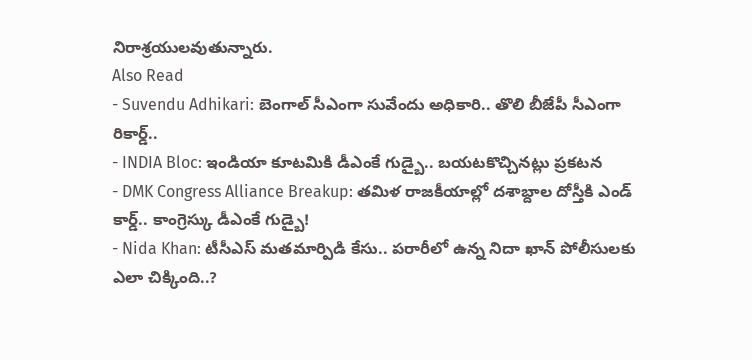నిరాశ్రయులవుతున్నారు.
Also Read
- Suvendu Adhikari: బెంగాల్ సీఎంగా సువేందు అధికారి.. తొలి బీజేపీ సీఎంగా రికార్డ్..
- INDIA Bloc: ఇండియా కూటమికి డీఎంకే గుడ్బై.. బయటకొచ్చినట్లు ప్రకటన
- DMK Congress Alliance Breakup: తమిళ రాజకీయాల్లో దశాబ్దాల దోస్తీకి ఎండ్ కార్డ్.. కాంగ్రెస్కు డీఎంకే గుడ్బై!
- Nida Khan: టీసీఎస్ మతమార్పిడి కేసు.. పరారీలో ఉన్న నిదా ఖాన్ పోలీసులకు ఎలా చిక్కింది..?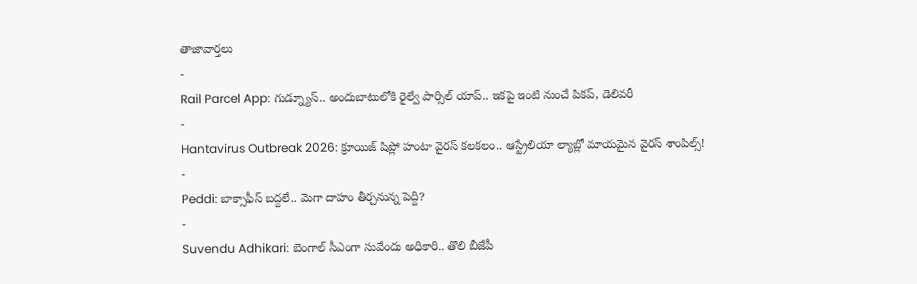తాజావార్తలు
-
Rail Parcel App: గుడ్న్యూస్.. అందుబాటులోకి రైల్వే పార్సిల్ యాప్.. ఇకపై ఇంటి నుంచే పికప్, డెలివరీ
-
Hantavirus Outbreak 2026: క్రూయిజ్ షిప్లో హంటా వైరస్ కలకలం.. ఆస్ట్రేలియా ల్యాబ్లో మాయమైన వైరస్ శాంపిల్స్!
-
Peddi: బాక్సాఫీస్ బద్దలే.. మెగా దాహం తీర్చనున్న పెద్ది?
-
Suvendu Adhikari: బెంగాల్ సీఎంగా సువేందు అధికారి.. తొలి బీజేపీ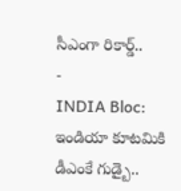సీఎంగా రికార్డ్..
-
INDIA Bloc: ఇండియా కూటమికి డీఎంకే గుడ్బై..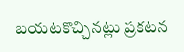బయటకొచ్చినట్లు ప్రకటన